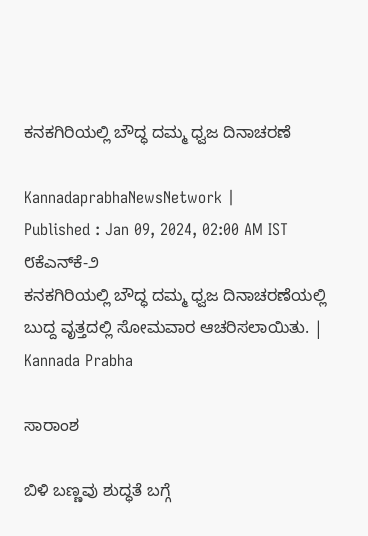ಕನಕಗಿರಿಯಲ್ಲಿ ಬೌದ್ಧ ದಮ್ಮ ಧ್ವಜ ದಿನಾಚರಣೆ

KannadaprabhaNewsNetwork |
Published : Jan 09, 2024, 02:00 AM IST
೮ಕೆಎನ್‌ಕೆ-೨                                                      ಕನಕಗಿರಿಯಲ್ಲಿ ಬೌದ್ಧ ದಮ್ಮ ಧ್ವಜ ದಿನಾಚರಣೆಯಲ್ಲಿ ಬುದ್ದ ವೃತ್ತದಲ್ಲಿ ಸೋಮವಾರ ಆಚರಿಸಲಾಯಿತು. | Kannada Prabha

ಸಾರಾಂಶ

ಬಿಳಿ ಬಣ್ಣವು ಶುದ್ಧತೆ ಬಗ್ಗೆ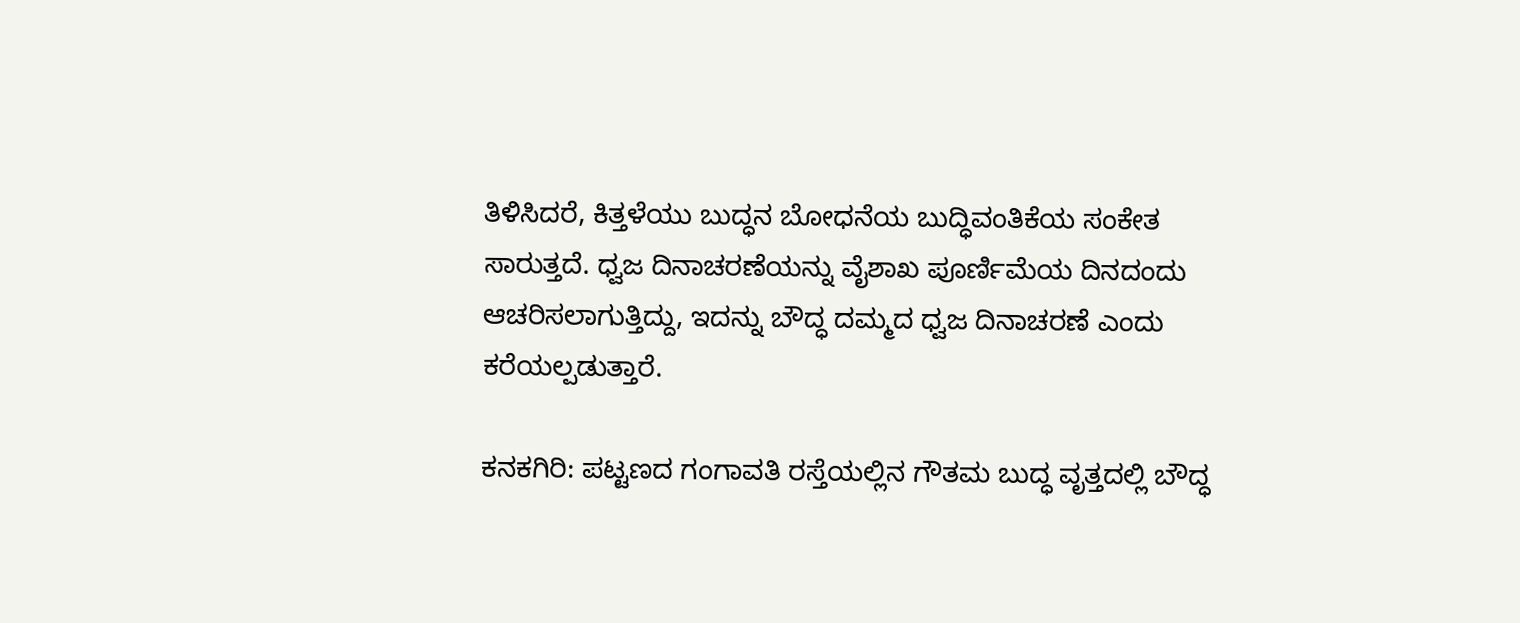ತಿಳಿಸಿದರೆ, ಕಿತ್ತಳೆಯು ಬುದ್ಧನ ಬೋಧನೆಯ ಬುದ್ಧಿವಂತಿಕೆಯ ಸಂಕೇತ ಸಾರುತ್ತದೆ. ಧ್ವಜ ದಿನಾಚರಣೆಯನ್ನು ವೈಶಾಖ ಪೂರ್ಣಿಮೆಯ ದಿನದಂದು ಆಚರಿಸಲಾಗುತ್ತಿದ್ದು, ಇದನ್ನು ಬೌದ್ಧ ದಮ್ಮದ ಧ್ವಜ ದಿನಾಚರಣೆ ಎಂದು ಕರೆಯಲ್ಪಡುತ್ತಾರೆ.

ಕನಕಗಿರಿ: ಪಟ್ಟಣದ ಗಂಗಾವತಿ ರಸ್ತೆಯಲ್ಲಿನ ಗೌತಮ ಬುದ್ಧ ವೃತ್ತದಲ್ಲಿ ಬೌದ್ಧ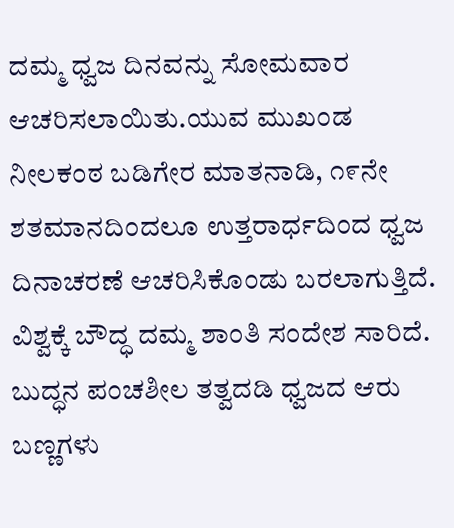ದಮ್ಮ ಧ್ವಜ ದಿನವನ್ನು ಸೋಮವಾರ ಆಚರಿಸಲಾಯಿತು.ಯುವ ಮುಖಂಡ ನೀಲಕಂಠ ಬಡಿಗೇರ ಮಾತನಾಡಿ, ೧೯ನೇ ಶತಮಾನದಿಂದಲೂ ಉತ್ತರಾರ್ಧದಿಂದ ಧ್ವಜ ದಿನಾಚರಣೆ ಆಚರಿಸಿಕೊಂಡು ಬರಲಾಗುತ್ತಿದೆ. ವಿಶ್ವಕ್ಕೆ ಬೌದ್ಧ ದಮ್ಮ ಶಾಂತಿ ಸಂದೇಶ ಸಾರಿದೆ. ಬುದ್ಧನ ಪಂಚಶೀಲ ತತ್ವದಡಿ ಧ್ವಜದ ಆರು ಬಣ್ಣಗಳು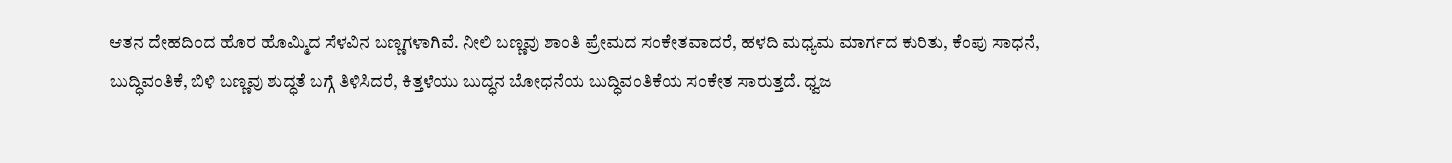ಆತನ ದೇಹದಿಂದ ಹೊರ ಹೊಮ್ಮಿದ ಸೆಳವಿನ ಬಣ್ಣಗಳಾಗಿವೆ. ನೀಲಿ ಬಣ್ಣವು ಶಾಂತಿ ಪ್ರೇಮದ ಸಂಕೇತವಾದರೆ, ಹಳದಿ ಮಧ್ಯಮ ಮಾರ್ಗದ ಕುರಿತು, ಕೆಂಪು ಸಾಧನೆ, ಬುದ್ಧಿವಂತಿಕೆ, ಬಿಳಿ ಬಣ್ಣವು ಶುದ್ಧತೆ ಬಗ್ಗೆ ತಿಳಿಸಿದರೆ, ಕಿತ್ತಳೆಯು ಬುದ್ಧನ ಬೋಧನೆಯ ಬುದ್ಧಿವಂತಿಕೆಯ ಸಂಕೇತ ಸಾರುತ್ತದೆ. ಧ್ವಜ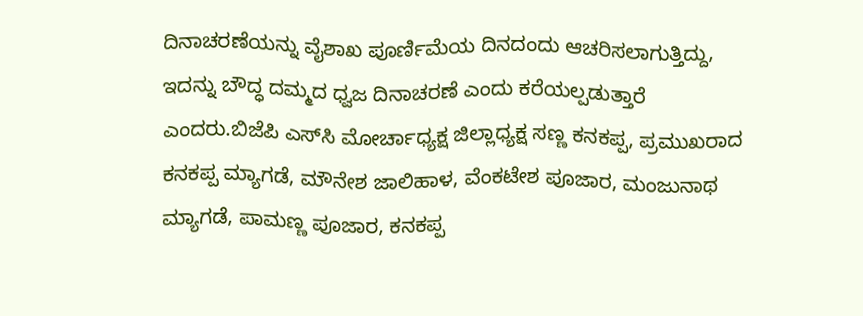ದಿನಾಚರಣೆಯನ್ನು ವೈಶಾಖ ಪೂರ್ಣಿಮೆಯ ದಿನದಂದು ಆಚರಿಸಲಾಗುತ್ತಿದ್ದು, ಇದನ್ನು ಬೌದ್ಧ ದಮ್ಮದ ಧ್ವಜ ದಿನಾಚರಣೆ ಎಂದು ಕರೆಯಲ್ಪಡುತ್ತಾರೆ ಎಂದರು.ಬಿಜೆಪಿ ಎಸ್‌ಸಿ ಮೋರ್ಚಾಧ್ಯಕ್ಷ ಜಿಲ್ಲಾಧ್ಯಕ್ಷ ಸಣ್ಣ ಕನಕಪ್ಪ, ಪ್ರಮುಖರಾದ ಕನಕಪ್ಪ ಮ್ಯಾಗಡೆ, ಮೌನೇಶ ಜಾಲಿಹಾಳ, ವೆಂಕಟೇಶ ಪೂಜಾರ, ಮಂಜುನಾಥ ಮ್ಯಾಗಡೆ, ಪಾಮಣ್ಣ ಪೂಜಾರ, ಕನಕಪ್ಪ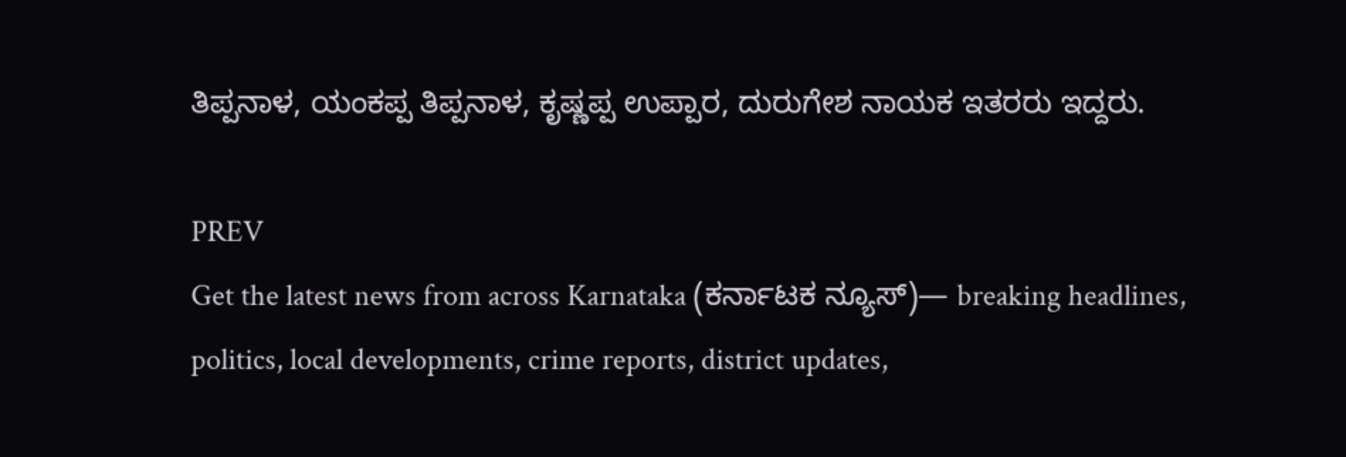ತಿಪ್ಪನಾಳ, ಯಂಕಪ್ಪ ತಿಪ್ಪನಾಳ, ಕೃಷ್ಣಪ್ಪ ಉಪ್ಪಾರ, ದುರುಗೇಶ ನಾಯಕ ಇತರರು ಇದ್ದರು.

PREV
Get the latest news from across Karnataka (ಕರ್ನಾಟಕ ನ್ಯೂಸ್)— breaking headlines, politics, local developments, crime reports, district updates,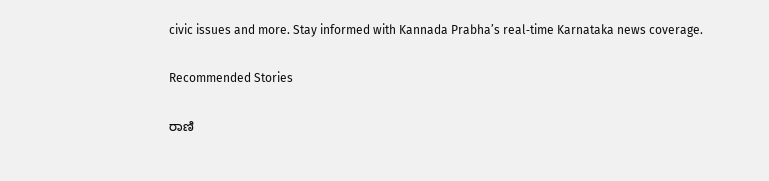civic issues and more. Stay informed with Kannada Prabha’s real‑time Karnataka news coverage.

Recommended Stories

ರಾಣಿ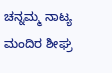ಚನ್ನಮ್ಮ ನಾಟ್ಯ ಮಂದಿರ ಶೀಘ್ರ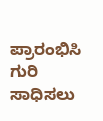ಪ್ರಾರಂಭಿಸಿ
ಗುರಿ ಸಾಧಿಸಲು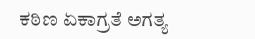ಕಠಿಣ ಏಕಾಗ್ರತೆ ಅಗತ್ಯ